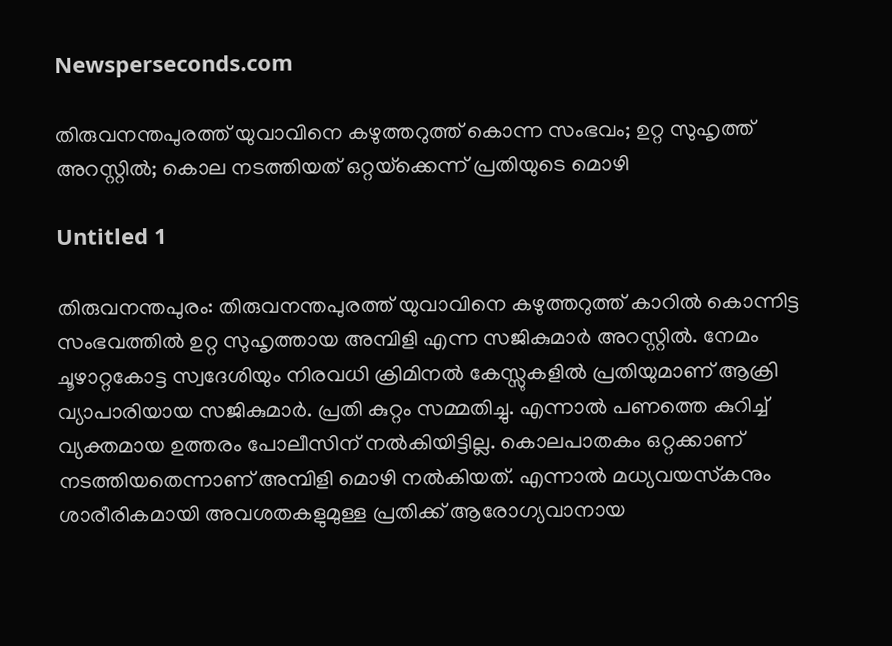Newsperseconds.com

തിരുവനന്തപുരത്ത് യുവാവിനെ കഴുത്തറുത്ത് കൊന്ന സംഭവം; ഉറ്റ സുഹൃത്ത് അറസ്റ്റില്‍; കൊല നടത്തിയത് ഒറ്റയ്‌ക്കെന്ന് പ്രതിയുടെ മൊഴി

Untitled 1

തിരുവനന്തപുരം: തിരുവനന്തപുരത്ത് യുവാവിനെ കഴുത്തറുത്ത് കാറില്‍ കൊന്നിട്ട സംഭവത്തില്‍ ഉറ്റ സുഹൃത്തായ അമ്പിളി എന്ന സജികുമാര്‍ അറസ്റ്റില്‍. നേമം ചൂഴാറ്റകോട്ട സ്വദേശിയും നിരവധി ക്രിമിനല്‍ കേസ്സുകളില്‍ പ്രതിയുമാണ് ആക്രി വ്യാപാരിയായ സജികുമാര്‍. പ്രതി കുറ്റം സമ്മതിച്ചു. എന്നാല്‍ പണത്തെ കുറിച്ച് വ്യക്തമായ ഉത്തരം പോലീസിന് നല്‍കിയിട്ടില്ല. കൊലപാതകം ഒറ്റക്കാണ് നടത്തിയതെന്നാണ് അമ്പിളി മൊഴി നല്‍കിയത്. എന്നാല്‍ മധ്യവയസ്‌കനും ശാരീരികമായി അവശതകളുമുള്ള പ്രതിക്ക് ആരോഗ്യവാനായ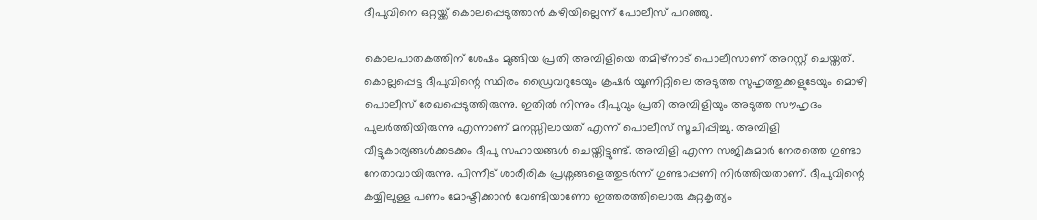ദീപുവിനെ ഒറ്റയ്ക്ക് കൊലപ്പെടുത്താന്‍ കഴിയില്ലെന്ന് പോലീസ് പറഞ്ഞു.

കൊലപാതകത്തിന് ശേഷം മുങ്ങിയ പ്രതി അമ്പിളിയെ തമിഴ്നാട് പൊലീസാണ് അറസ്റ്റ് ചെയ്തത്. കൊല്ലപ്പെട്ട ദീപുവിന്റെ സ്ഥിരം ഡ്രൈവറുടേയും ക്രഷര്‍ യൂണിറ്റിലെ അടുത്ത സുഹൃത്തുക്കളുടേയും മൊഴി പൊലീസ് രേഖപ്പെടുത്തിരുന്നു. ഇതില്‍ നിന്നും ദീപുവും പ്രതി അമ്പിളിയും അടുത്ത സൗഹൃദം പുലര്‍ത്തിയിരുന്നു എന്നാണ് മനസ്സിലായത് എന്ന് പൊലീസ് സൂചിപ്പിച്ചു. അമ്പിളി വീട്ടുകാര്യങ്ങള്‍ക്കടക്കം ദീപു സഹായങ്ങള്‍ ചെയ്തിട്ടുണ്ട്. അമ്പിളി എന്ന സജികുമാര്‍ നേരത്തെ ഗുണ്ടാ നേതാവായിരുന്നു. പിന്നീട് ശാരീരിക പ്രശ്നങ്ങളെത്തുടര്‍ന്ന് ഗുണ്ടാപ്പണി നിര്‍ത്തിയതാണ്. ദീപുവിന്റെ കയ്യിലുള്ള പണം മോഷ്ടിക്കാന്‍ വേണ്ടിയാണോ ഇത്തരത്തിലൊരു കുറ്റകൃത്യം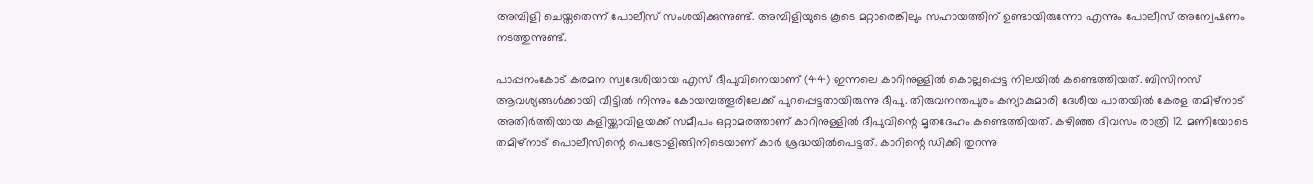അമ്പിളി ചെയ്തതെന്ന് പോലീസ് സംശയിക്കുന്നുണ്ട്. അമ്പിളിയുടെ കൂടെ മറ്റാരെങ്കിലും സഹായത്തിന് ഉണ്ടായിരുന്നോ എന്നും പോലീസ് അന്വേഷണം നടത്തുന്നുണ്ട്.

പാപ്പനംകോട് കരമന സ്വദേശിയായ എസ് ദീപുവിനെയാണ് (44) ഇന്നലെ കാറിനുള്ളില്‍ കൊല്ലപ്പെട്ട നിലയില്‍ കണ്ടെത്തിയത്. ബിസിനസ് ആവശ്യങ്ങള്‍ക്കായി വീട്ടില്‍ നിന്നും കോയമ്പത്തൂരിലേക്ക് പുറപ്പെട്ടതായിരുന്നു ദീപു. തിരുവനന്തപുരം കന്യാകുമാരി ദേശീയ പാതയില്‍ കേരള തമിഴ്നാട് അതിര്‍ത്തിയായ കളിയ്ക്കാവിളയക്ക് സമീപം ഒറ്റാമരത്താണ് കാറിനുള്ളില്‍ ദീപുവിന്റെ മൃതദേഹം കണ്ടെത്തിയത്. കഴിഞ്ഞ ദിവസം രാത്രി 12 മണിയോടെ തമിഴ്നാട് പൊലീസിന്റെ പെട്രോളിങ്ങിനിടെയാണ് കാര്‍ ശ്രദ്ധയില്‍പെട്ടത്. കാറിന്റെ ഡിക്കി തുറന്നു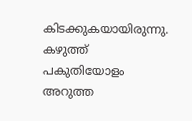കിടക്കുകയായിരുന്നു. കഴുത്ത് പകുതിയോളം അറുത്ത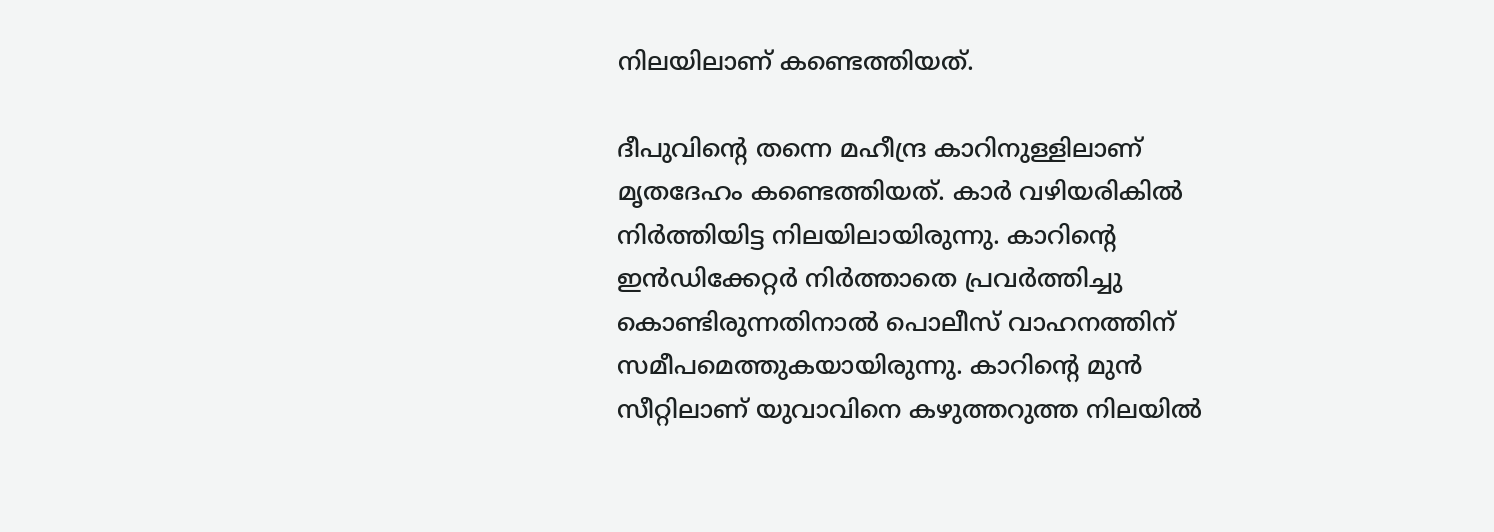നിലയിലാണ് കണ്ടെത്തിയത്.

ദീപുവിന്റെ തന്നെ മഹീന്ദ്ര കാറിനുള്ളിലാണ് മൃതദേഹം കണ്ടെത്തിയത്. കാര്‍ വഴിയരികില്‍ നിര്‍ത്തിയിട്ട നിലയിലായിരുന്നു. കാറിന്റെ ഇന്‍ഡിക്കേറ്റര്‍ നിര്‍ത്താതെ പ്രവര്‍ത്തിച്ചു കൊണ്ടിരുന്നതിനാല്‍ പൊലീസ് വാഹനത്തിന് സമീപമെത്തുകയായിരുന്നു. കാറിന്റെ മുന്‍ സീറ്റിലാണ് യുവാവിനെ കഴുത്തറുത്ത നിലയില്‍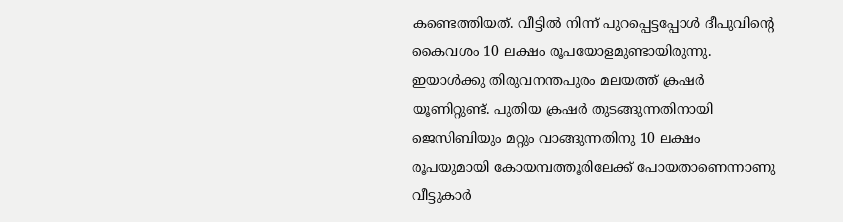കണ്ടെത്തിയത്. വീട്ടില്‍ നിന്ന് പുറപ്പെട്ടപ്പോള്‍ ദീപുവിന്റെ കൈവശം 10 ലക്ഷം രൂപയോളമുണ്ടായിരുന്നു. ഇയാള്‍ക്കു തിരുവനന്തപുരം മലയത്ത് ക്രഷര്‍ യൂണിറ്റുണ്ട്. പുതിയ ക്രഷര്‍ തുടങ്ങുന്നതിനായി ജെസിബിയും മറ്റും വാങ്ങുന്നതിനു 10 ലക്ഷം രൂപയുമായി കോയമ്പത്തൂരിലേക്ക് പോയതാണെന്നാണു വീട്ടുകാര്‍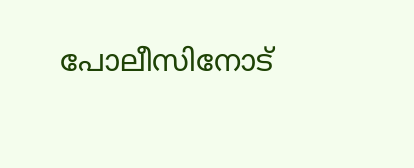പോലീസിനോട്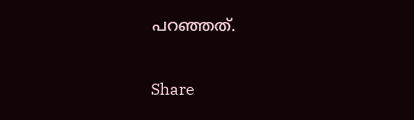പറഞ്ഞത്.

Share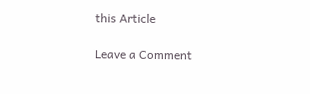this Article

Leave a Comment